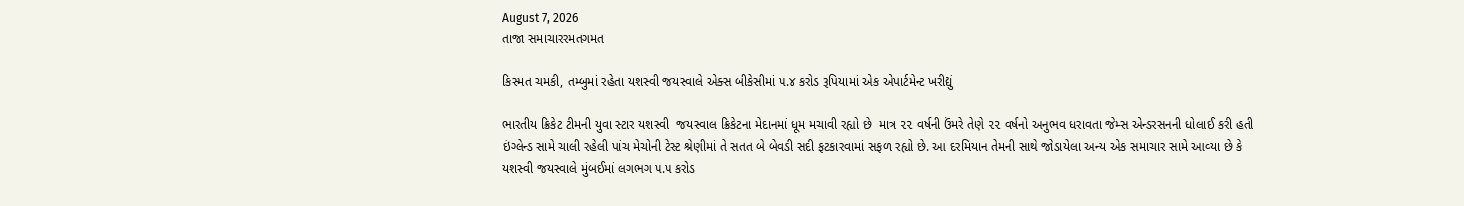August 7, 2026
તાજા સમાચારરમતગમત

કિસ્મત ચમકી, તમ્બુમાં રહેતા યશસ્‍વી જયસ્‍વાલે એક્‍સ બીકેસીમાં ૫.૪ કરોડ રૂપિયામાં એક એપાર્ટમેન્‍ટ ખરીદ્યું

ભારતીય ક્રિકેટ ટીમની યુવા સ્‍ટાર યશસ્‍વી  જયસ્‍વાલ ક્રિકેટના મેદાનમાં ધૂમ મચાવી રહ્યો છે  માત્ર ૨૨ વર્ષની ઉંમરે તેણે ૨૨ વર્ષનો અનુભવ ધરાવતા જેમ્‍સ એન્‍ડરસનની ધોલાઈ કરી હતી ઇંગ્‍લેન્‍ડ સામે ચાલી રહેલી પાંચ મેચોની ટેસ્‍ટ શ્રેણીમાં તે સતત બે બેવડી સદી ફટકારવામાં સફળ રહ્યો છે. આ દરમિયાન તેમની સાથે જોડાયેલા અન્‍ય એક સમાચાર સામે આવ્‍યા છે કે યશસ્‍વી જયસ્‍વાલે મુંબઈમાં લગભગ ૫.૫ કરોડ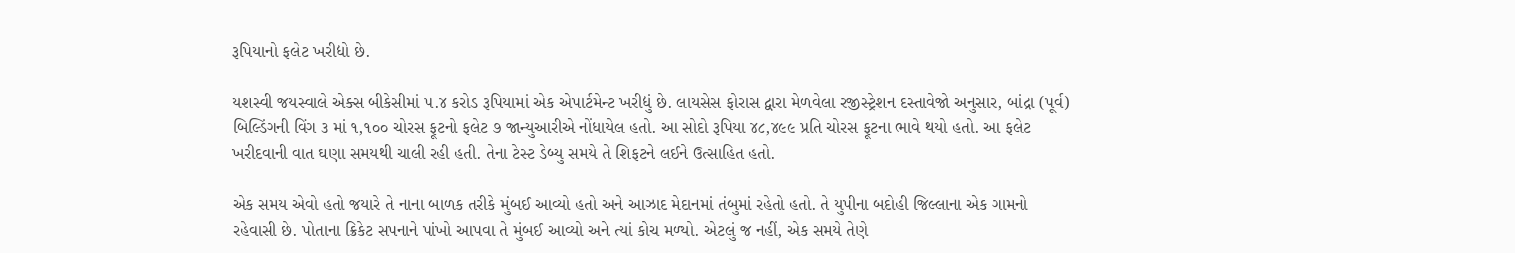રૂપિયાનો ફલેટ ખરીદ્યો છે.

યશસ્‍વી જયસ્‍વાલે એક્‍સ બીકેસીમાં ૫.૪ કરોડ રૂપિયામાં એક એપાર્ટમેન્‍ટ ખરીદ્યું છે. લાયસેસ ફોરાસ દ્વારા મેળવેલા રજીસ્‍ટ્રેશન દસ્‍તાવેજો અનુસાર, બાંદ્રા (પૂર્વ) બિલ્‍ડિંગની વિંગ ૩ માં ૧,૧૦૦ ચોરસ ફૂટનો ફલેટ ૭ જાન્‍યુઆરીએ નોંધાયેલ હતો. આ સોદો રૂપિયા ૪૮,૪૯૯ પ્રતિ ચોરસ ફૂટના ભાવે થયો હતો. આ ફલેટ ખરીદવાની વાત ઘણા સમયથી ચાલી રહી હતી. તેના ટેસ્‍ટ ડેબ્‍યુ સમયે તે શિફટને લઈને ઉત્‍સાહિત હતો.

એક સમય એવો હતો જયારે તે નાના બાળક તરીકે મુંબઈ આવ્‍યો હતો અને આઝાદ મેદાનમાં તંબુમાં રહેતો હતો. તે યુપીના બદોહી જિલ્લાના એક ગામનો રહેવાસી છે. પોતાના ક્રિકેટ સપનાને પાંખો આપવા તે મુંબઈ આવ્‍યો અને ત્‍યાં કોચ મળ્‍યો. એટલું જ નહીં, એક સમયે તેણે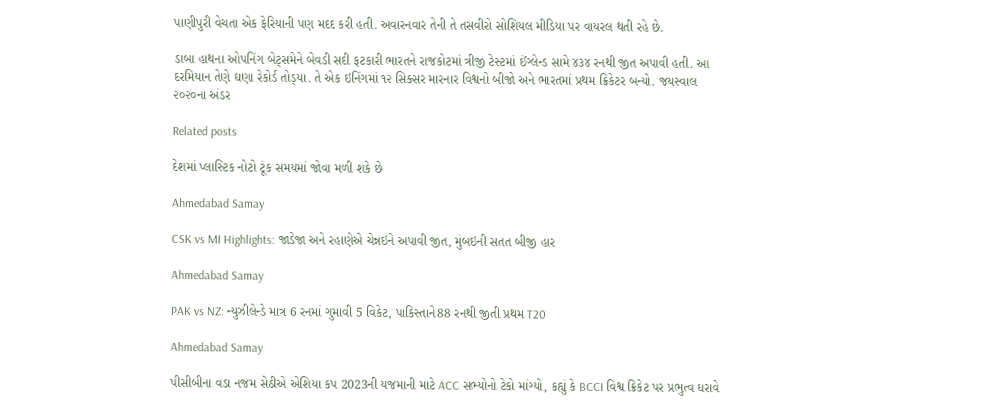પાણીપુરી વેચતા એક ફેરિયાની પણ મદદ કરી હતી. અવારનવાર તેની તે તસવીરો સોશિયલ મીડિયા પર વાયરલ થતી રહે છે.

ડાબા હાથના ઓપનિંગ બેટ્‍સમેને બેવડી સદી ફટકારી ભારતને રાજકોટમાં ત્રીજી ટેસ્‍ટમાં ઈંગ્‍લેન્‍ડ સામે ૪૩૪ રનથી જીત અપાવી હતી. આ દરમિયાન તેણે ઘણા રેકોર્ડ તોડ્‍યા. તે એક ઇનિંગમાં ૧૨ સિક્‍સર મારનાર વિશ્વનો બીજો અને ભારતમાં પ્રથમ ક્રિકેટર બન્‍યો. જયસ્‍વાલ ૨૦૨૦ના અંડર

Related posts

દેશમાં પ્‍લાસ્‍ટિક નોટો ટૂંક સમયમાં જોવા મળી શકે છે

Ahmedabad Samay

CSK vs MI Highlights: જાડેજા અને રહાણેએ ચેન્નઇને અપાવી જીત, મુંબઇની સતત બીજી હાર

Ahmedabad Samay

PAK vs NZ: ન્યુઝીલેન્ડે માત્ર 6 રનમાં ગુમાવી 5 વિકેટ, પાકિસ્તાને88 રનથી જીતી પ્રથમ T20

Ahmedabad Samay

પીસીબીના વડા નજમ સેઠીએ એશિયા કપ 2023ની યજમાની માટે ACC સભ્યોનો ટેકો માંગ્યો, કહ્યું કે BCCI વિશ્વ ક્રિકેટ પર પ્રભુત્વ ધરાવે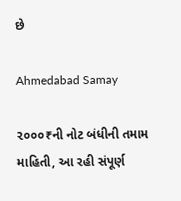છે

Ahmedabad Samay

૨૦૦૦₹ની નોટ બંધીની તમામ માહિતી, આ રહી સંપૂર્ણ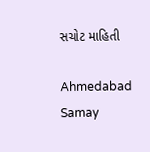સચોટ માહિતી

Ahmedabad Samay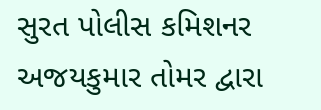સુરત પોલીસ કમિશનર અજયકુમાર તોમર દ્વારા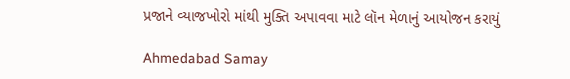પ્રજાને વ્યાજખોરો માંથી મુક્તિ અપાવવા માટે લૉન મેળાનું આયોજન કરાયું

Ahmedabad Samay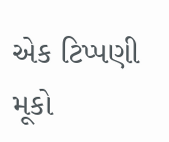એક ટિપ્પણી મૂકો